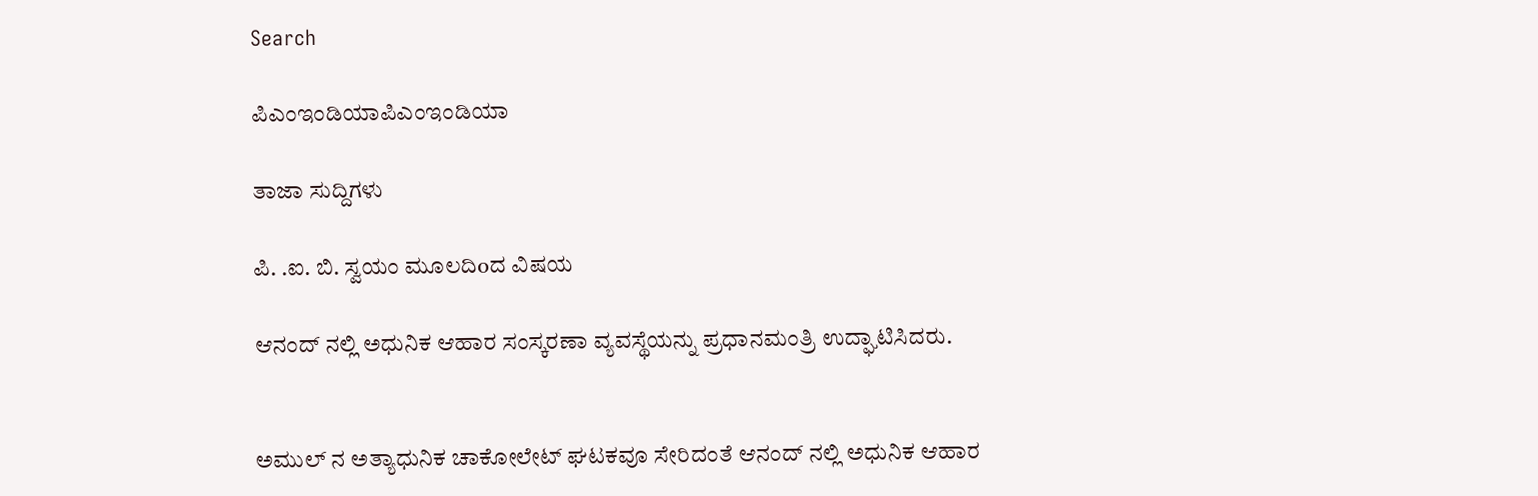Search

ಪಿಎಂಇಂಡಿಯಾಪಿಎಂಇಂಡಿಯಾ

ತಾಜಾ ಸುದ್ದಿಗಳು

ಪಿ. .ಐ. ಬಿ. ಸ್ವಯಂ ಮೂಲದಿoದ ವಿಷಯ

ಆನಂದ್ ನಲ್ಲಿ ಅಧುನಿಕ ಆಹಾರ ಸಂಸ್ಕರಣಾ ವ್ಯವಸ್ಥೆಯನ್ನು ಪ್ರಧಾನಮಂತ್ರಿ ಉದ್ಘಾಟಿಸಿದರು.


ಅಮುಲ್ ನ ಅತ್ಯಾಧುನಿಕ ಚಾಕೋಲೇಟ್ ಘಟಕವೂ ಸೇರಿದಂತೆ ಆನಂದ್ ನಲ್ಲಿ ಅಧುನಿಕ ಆಹಾರ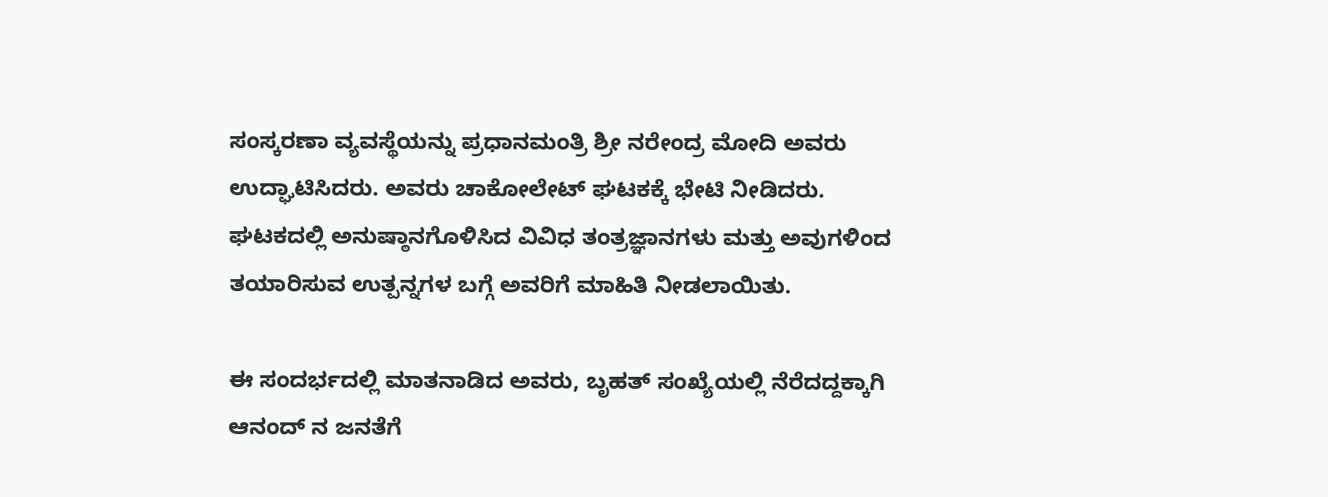ಸಂಸ್ಕರಣಾ ವ್ಯವಸ್ಥೆಯನ್ನು ಪ್ರಧಾನಮಂತ್ರಿ ಶ್ರೀ ನರೇಂದ್ರ ಮೋದಿ ಅವರು ಉದ್ಘಾಟಿಸಿದರು. ಅವರು ಚಾಕೋಲೇಟ್ ಘಟಕಕ್ಕೆ ಭೇಟಿ ನೀಡಿದರು. ಘಟಕದಲ್ಲಿ ಅನುಷ್ಠಾನಗೊಳಿಸಿದ ವಿವಿಧ ತಂತ್ರಜ್ಞಾನಗಳು ಮತ್ತು ಅವುಗಳಿಂದ ತಯಾರಿಸುವ ಉತ್ಪನ್ನಗಳ ಬಗ್ಗೆ ಅವರಿಗೆ ಮಾಹಿತಿ ನೀಡಲಾಯಿತು.

ಈ ಸಂದರ್ಭದಲ್ಲಿ ಮಾತನಾಡಿದ ಅವರು, ಬೃಹತ್ ಸಂಖ್ಯೆಯಲ್ಲಿ ನೆರೆದದ್ದಕ್ಕಾಗಿ ಆನಂದ್ ನ ಜನತೆಗೆ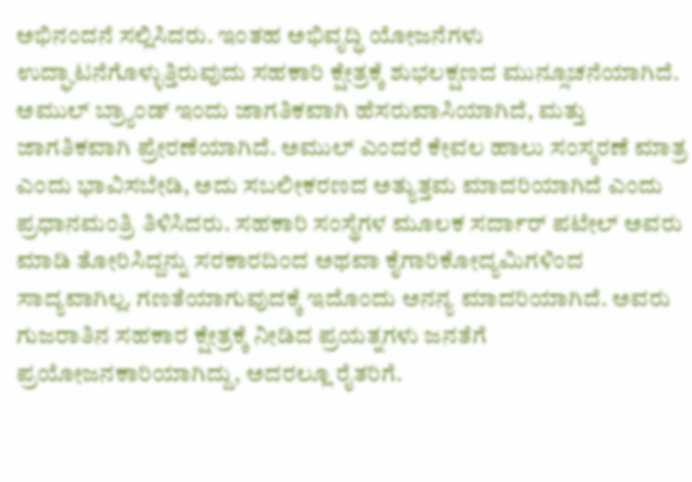ಅಭಿನಂದನೆ ಸಲ್ಲಿಸಿದರು. ಇಂತಹ ಅಭಿವೃದ್ಧಿ ಯೋಜನೆಗಳು ಉದ್ಘಾಟನೆಗೊಳ್ಳುತ್ತಿರುವುದು ಸಹಕಾರಿ ಕ್ಷೇತ್ರಕ್ಕೆ ಶುಭಲಕ್ಷಣದ ಮುನ್ಸೂಚನೆಯಾಗಿದೆ. ಅಮುಲ್ ಬ್ರ್ಯಾಂಡ್ ಇಂದು ಜಾಗತಿಕವಾಗಿ ಹೆಸರುವಾಸಿಯಾಗಿದೆ, ಮತ್ತು ಜಾಗತಿಕವಾಗಿ ಪ್ರೇರಣೆಯಾಗಿದೆ. ಅಮುಲ್ ಎಂದರೆ ಕೇವಲ ಹಾಲು ಸಂಸ್ಕರಣೆ ಮಾತ್ರ ಎಂದು ಭಾವಿಸಬೇಡಿ, ಅದು ಸಬಲೀಕರಣದ ಅತ್ಯುತ್ತಮ ಮಾದರಿಯಾಗಿದೆ ಎಂದು ಪ್ರಧಾನಮಂತ್ರಿ ತಿಳಿಸಿದರು. ಸಹಕಾರಿ ಸಂಸ್ಥೆಗಳ ಮೂಲಕ ಸರ್ದಾರ್ ಪಟೇಲ್ ಅವರು ಮಾಡಿ ತೋರಿಸಿದ್ದನ್ನು ಸರಕಾರದಿಂದ ಅಥವಾ ಕೈಗಾರಿಕೋದ್ಯಮಿಗಳಿಂದ ಸಾದ್ಯವಾಗಿಲ್ಲ. ಗಣತೆಯಾಗುವುದಕ್ಕೆ ಇದೊಂದು ಅನನ್ಯ ಮಾದರಿಯಾಗಿದೆ. ಅವರು ಗುಜರಾತಿನ ಸಹಕಾರ ಕ್ಷೇತ್ರಕ್ಕೆ ನೀಡಿದ ಪ್ರಯತ್ನಗಳು ಜನತೆಗೆ ಪ್ರಯೋಜನಕಾರಿಯಾಗಿದ್ದು, ಅದರಲ್ಲೂ ರೈತರಿಗೆ.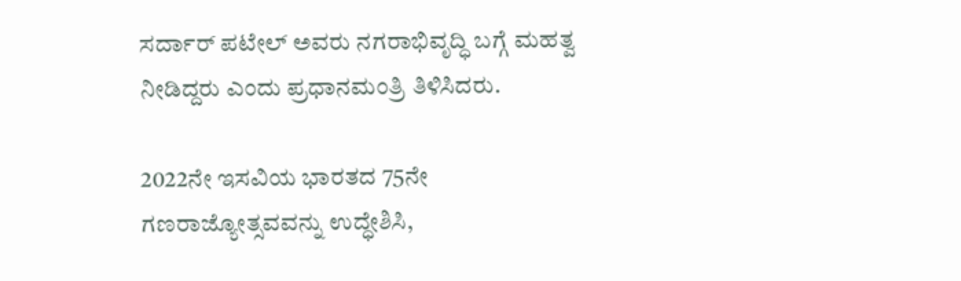ಸರ್ದಾರ್ ಪಟೇಲ್ ಅವರು ನಗರಾಭಿವೃದ್ಧಿ ಬಗ್ಗೆ ಮಹತ್ವ ನೀಡಿದ್ದರು ಎಂದು ಪ್ರಧಾನಮಂತ್ರಿ ತಿಳಿಸಿದರು.

2022ನೇ ಇಸವಿಯ ಭಾರತದ 75ನೇ ಗಣರಾಜ್ಯೋತ್ಸವವನ್ನು ಉದ್ಧೇಶಿಸಿ,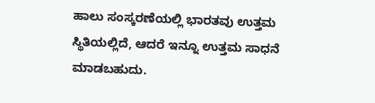ಹಾಲು ಸಂಸ್ಕರಣೆಯಲ್ಲಿ ಭಾರತವು ಉತ್ತಮ ಸ್ಥಿತಿಯಲ್ಲಿದೆ, ಆದರೆ ಇನ್ನೂ ಉತ್ತಮ ಸಾಧನೆ ಮಾಡಬಹುದು.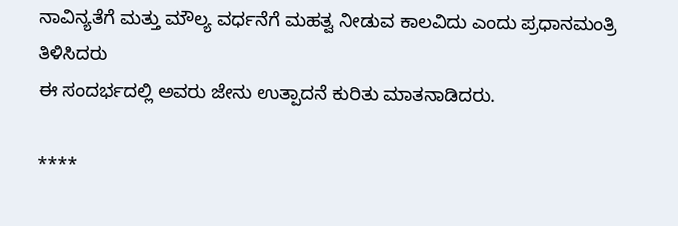ನಾವಿನ್ಯತೆಗೆ ಮತ್ತು ಮೌಲ್ಯ ವರ್ಧನೆಗೆ ಮಹತ್ವ ನೀಡುವ ಕಾಲವಿದು ಎಂದು ಪ್ರಧಾನಮಂತ್ರಿ ತಿಳಿಸಿದರು
ಈ ಸಂದರ್ಭದಲ್ಲಿ ಅವರು ಜೇನು ಉತ್ಪಾದನೆ ಕುರಿತು ಮಾತನಾಡಿದರು.

****